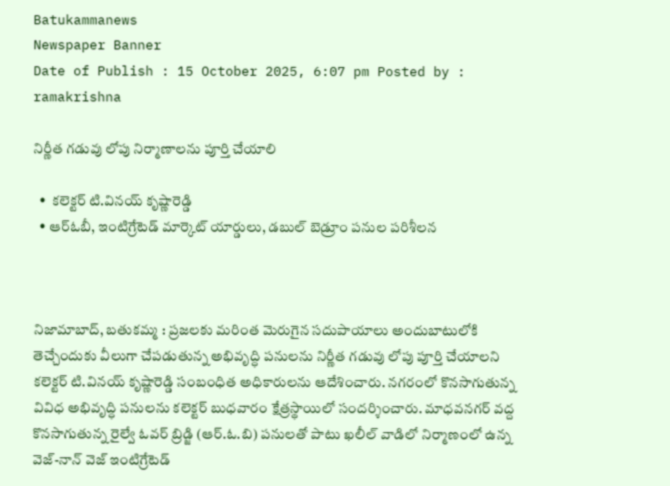Batukammanews
Newspaper Banner
Date of Publish : 15 October 2025, 6:07 pm Posted by : ramakrishna

నిర్ణీత గడువు లోపు నిర్మాణాలను పూర్తి చేయాలి

  •  కలెక్టర్ టి.వినయ్ కృష్ణారెడ్డి
  • ఆర్ఓబీ, ఇంటిగ్రేటెడ్ మార్కెట్ యార్డులు, డబుల్ బెడ్రూం పనుల పరిశీలన



నిజామాబాద్, బతుకమ్మ : ప్రజలకు మరింత మెరుగైన సదుపాయాలు అందుబాటులోకి తెచ్చేందుకు వీలుగా చేపడుతున్న అభివృద్ధి పనులను నిర్ణీత గడువు లోపు పూర్తి చేయాలని కలెక్టర్ టి.వినయ్ కృష్ణారెడ్డి సంబంధిత అధికారులను ఆదేశించారు. నగరంలో కొనసాగుతున్న వివిధ అభివృద్ధి పనులను కలెక్టర్ బుధవారం క్షేత్రస్థాయిలో సందర్శించారు. మాధవనగర్ వద్ద కొనసాగుతున్న రైల్వే ఓవర్ బ్రిడ్జి (ఆర్.ఓ.బి) పనులతో పాటు ఖలీల్ వాడిలో నిర్మాణంలో ఉన్న వెజ్-నాన్ వెజ్ ఇంటిగ్రేటెడ్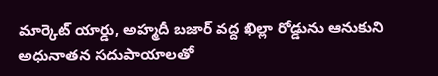మార్కెట్ యార్డు, అహ్మదీ బజార్ వద్ద ఖిల్లా రోడ్డును ఆనుకుని అధునాతన సదుపాయాలతో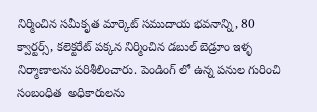నిర్మించిన సమీకృత మార్కెట్ సముదాయ భవనాన్ని, 80 క్వార్టర్స్, కలెక్టరేట్ పక్కన నిర్మించిన డబుల్ బెడ్రూం ఇళ్ళ నిర్మాణాలను పరిశీలించారు. పెండింగ్ లో ఉన్న పనుల గురించి సంబంధిత  అధికారులను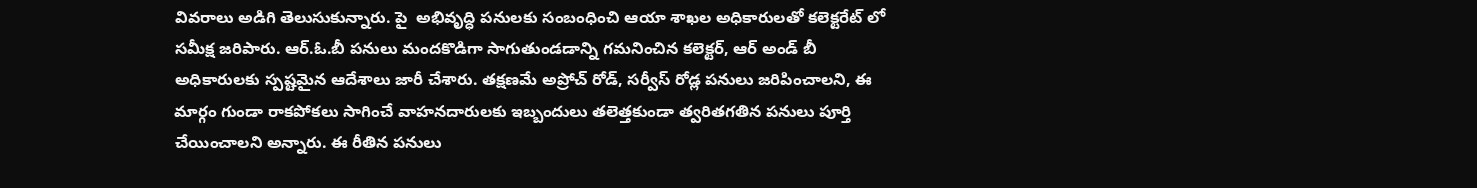వివరాలు అడిగి తెలుసుకున్నారు. పై  అభివృద్ధి పనులకు సంబంధించి ఆయా శాఖల అధికారులతో కలెక్టరేట్ లో సమీక్ష జరిపారు. ఆర్.ఓ.బీ పనులు మందకొడిగా సాగుతుండడాన్ని గమనించిన కలెక్టర్, ఆర్ అండ్ బీ అధికారులకు స్పష్టమైన ఆదేశాలు జారీ చేశారు. తక్షణమే అప్రోచ్ రోడ్, సర్వీస్ రోడ్ల పనులు జరిపించాలని, ఈ మార్గం గుండా రాకపోకలు సాగించే వాహనదారులకు ఇబ్బందులు తలెత్తకుండా త్వరితగతిన పనులు పూర్తి చేయించాలని అన్నారు. ఈ రీతిన పనులు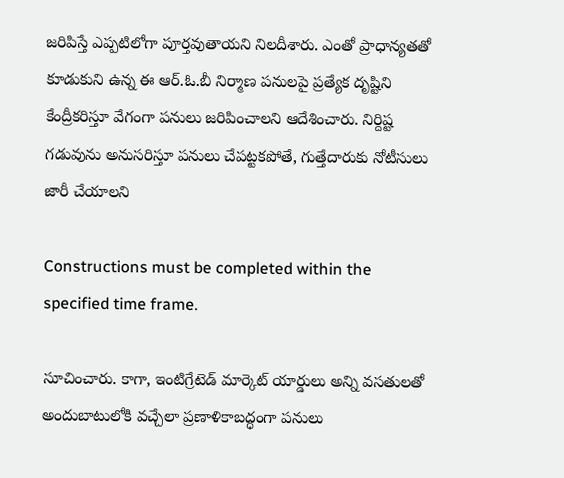జరిపిస్తే ఎప్పటిలోగా పూర్తవుతాయని నిలదీశారు. ఎంతో ప్రాధాన్యతతో కూడుకుని ఉన్న ఈ ఆర్.ఓ.బీ నిర్మాణ పనులపై ప్రత్యేక దృష్టిని కేంద్రీకరిస్తూ వేగంగా పనులు జరిపించాలని ఆదేశించారు. నిర్దిష్ట గడువును అనుసరిస్తూ పనులు చేపట్టకపోతే, గుత్తేదారుకు నోటీసులు జారీ చేయాలని

Constructions must be completed within the specified time frame.

సూచించారు. కాగా, ఇంటిగ్రేటెడ్ మార్కెట్ యార్డులు అన్ని వసతులతో అందుబాటులోకి వచ్చేలా ప్రణాళికాబద్ధంగా పనులు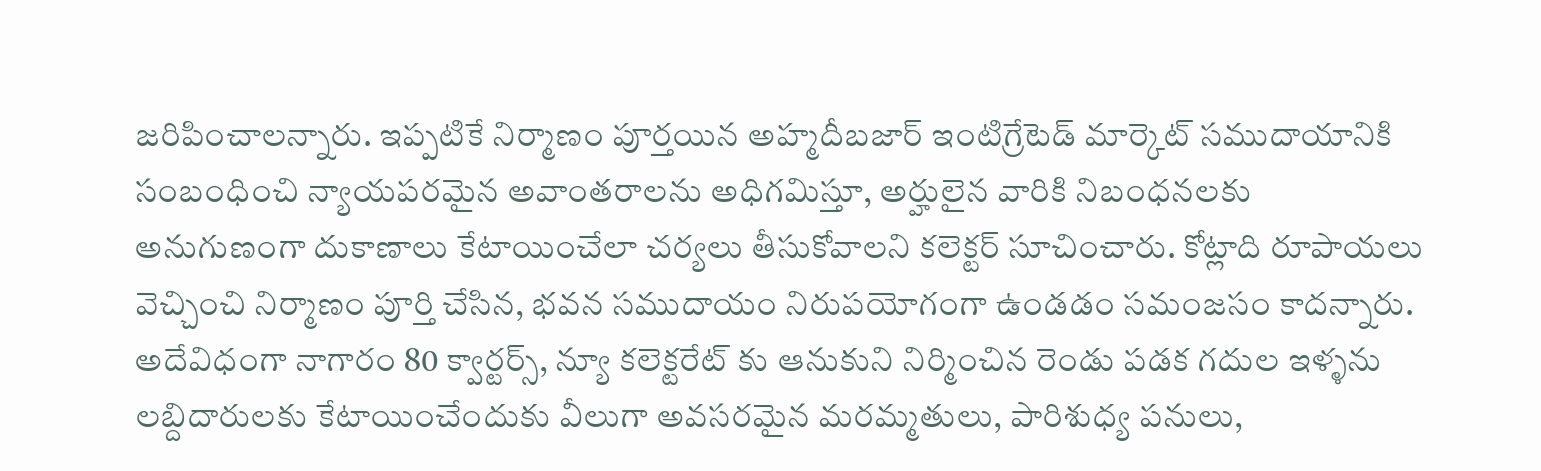జరిపించాలన్నారు. ఇప్పటికే నిర్మాణం పూర్తయిన అహ్మదీబజార్ ఇంటిగ్రేటెడ్ మార్కెట్ సముదాయానికి సంబంధించి న్యాయపరమైన అవాంతరాలను అధిగమిస్తూ, అర్హులైన వారికి నిబంధనలకు అనుగుణంగా దుకాణాలు కేటాయించేలా చర్యలు తీసుకోవాలని కలెక్టర్ సూచించారు. కోట్లాది రూపాయలు వెచ్చించి నిర్మాణం పూర్తి చేసిన, భవన సముదాయం నిరుపయోగంగా ఉండడం సమంజసం కాదన్నారు. అదేవిధంగా నాగారం 80 క్వార్టర్స్, న్యూ కలెక్టరేట్ కు ఆనుకుని నిర్మించిన రెండు పడక గదుల ఇళ్ళను లబ్దిదారులకు కేటాయించేందుకు వీలుగా అవసరమైన మరమ్మతులు, పారిశుధ్య పనులు,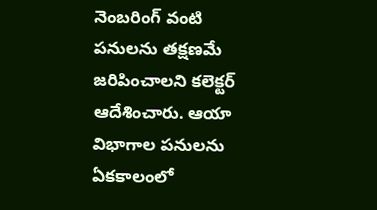నెంబరింగ్ వంటి పనులను తక్షణమే జరిపించాలని కలెక్టర్ ఆదేశించారు. ఆయా విభాగాల పనులను ఏకకాలంలో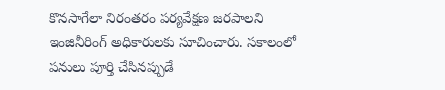కొనసాగేలా నిరంతరం పర్యవేక్షణ జరపాలని ఇంజినీరింగ్ అధికారులకు సూచించారు. సకాలంలో పనులు పూర్తి చేసినప్పుడే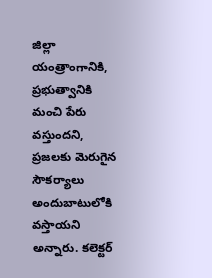జిల్లా యంత్రాంగానికి, ప్రభుత్వానికి మంచి పేరు వస్తుందని, ప్రజలకు మెరుగైన సౌకర్యాలు అందుబాటులోకి వస్తాయని అన్నారు. కలెక్టర్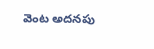వెంట అదనపు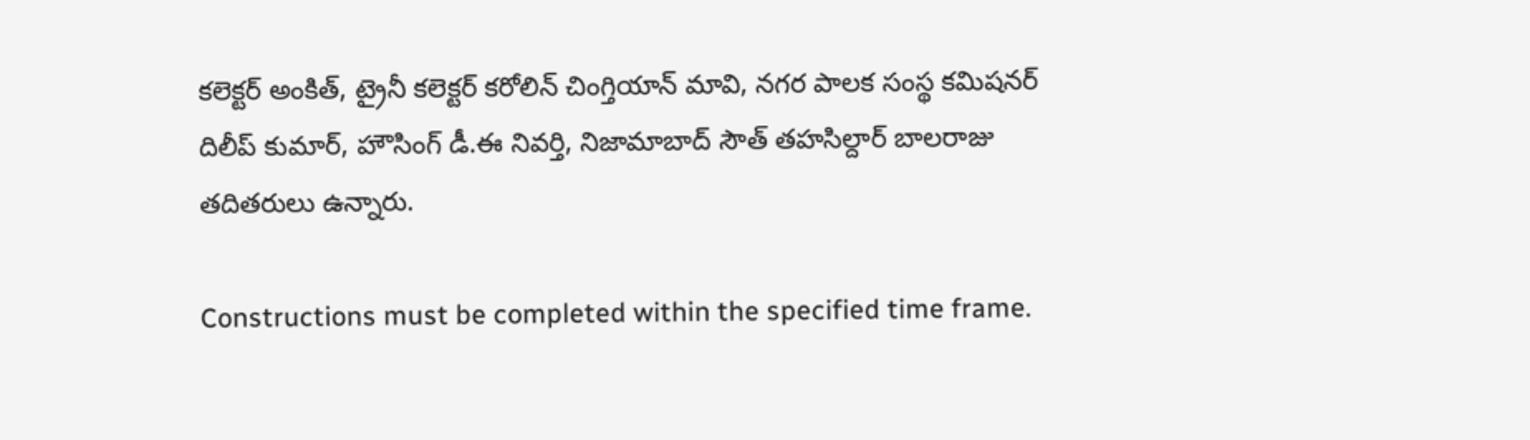కలెక్టర్ అంకిత్, ట్రైనీ కలెక్టర్ కరోలిన్ చింగ్తియాన్ మావి, నగర పాలక సంస్థ కమిషనర్ దిలీప్ కుమార్, హౌసింగ్ డీ.ఈ నివర్తి, నిజామాబాద్ సౌత్ తహసిల్దార్ బాలరాజు తదితరులు ఉన్నారు.

Constructions must be completed within the specified time frame.